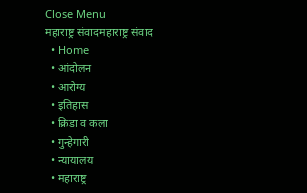Close Menu
महाराष्ट्र संवादमहाराष्ट्र संवाद
  • Home
  • आंदोलन
  • आरोग्य
  • इतिहास
  • क्रिडा व कला
  • गुन्हेगारी
  • न्यायालय
  • महाराष्ट्र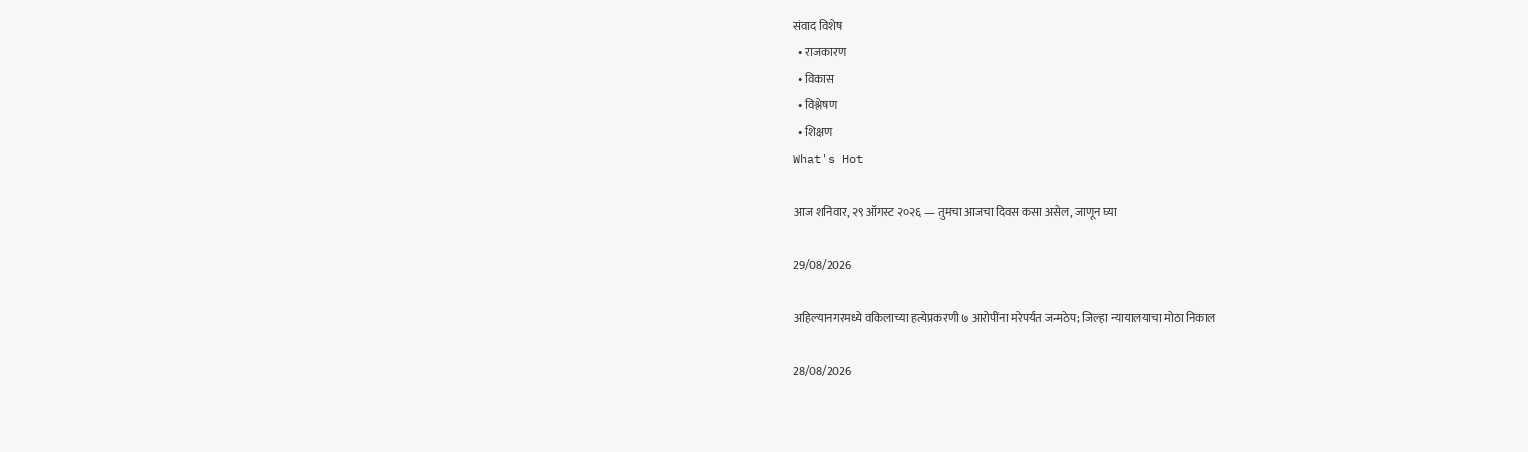संवाद विशेष
  • राजकारण
  • विकास
  • विश्लेषण
  • शिक्षण
What's Hot

आज शनिवार, २९ ऑगस्ट २०२६ — तुमचा आजचा दिवस कसा असेल, जाणून घ्या

29/08/2026

अहिल्यानगरमध्ये वकिलाच्या हत्येप्रकरणी ७ आरोपींना मरेपर्यंत जन्मठेप; जिल्हा न्यायालयाचा मोठा निकाल

28/08/2026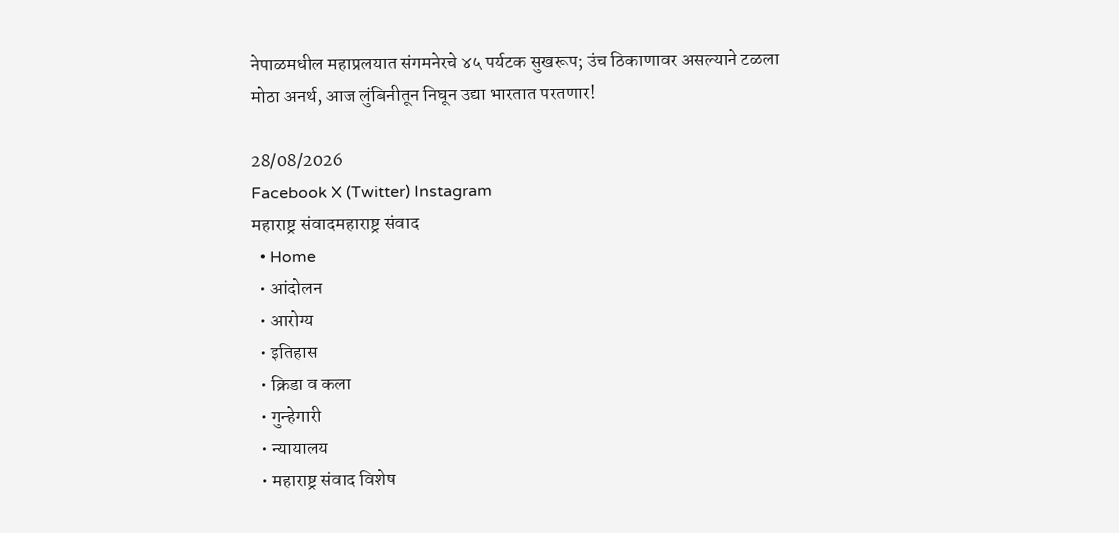नेपाळमधील महाप्रलयात संगमनेरचे ४५ पर्यटक सुखरूप; उंच ठिकाणावर असल्याने टळला मोठा अनर्थ, आज लुंबिनीतून निघून उद्या भारतात परतणार!

28/08/2026
Facebook X (Twitter) Instagram
महाराष्ट्र संवादमहाराष्ट्र संवाद
  • Home
  • आंदोलन
  • आरोग्य
  • इतिहास
  • क्रिडा व कला
  • गुन्हेगारी
  • न्यायालय
  • महाराष्ट्र संवाद विशेष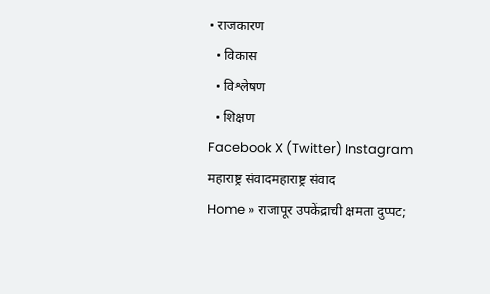• राजकारण
  • विकास
  • विश्लेषण
  • शिक्षण
Facebook X (Twitter) Instagram
महाराष्ट्र संवादमहाराष्ट्र संवाद
Home » राजापूर उपकेंद्राची क्षमता दुप्पट;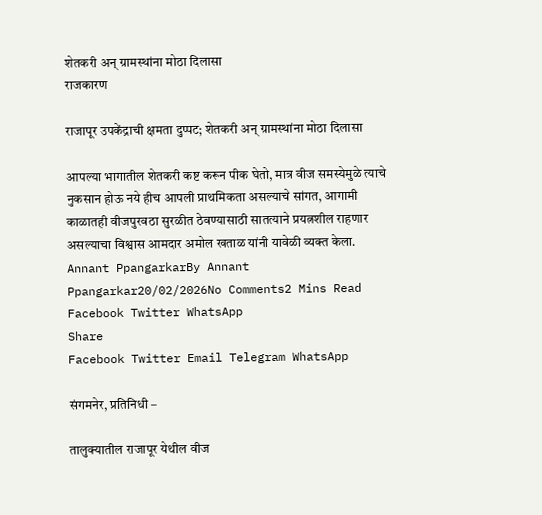शेतकरी अन् ग्रामस्थांना मोठा दिलासा
राजकारण

राजापूर उपकेंद्राची क्षमता दुप्पट; शेतकरी अन् ग्रामस्थांना मोठा दिलासा

आपल्या भागातील शेतकरी कष्ट करून पीक घेतो, मात्र वीज समस्येमुळे त्याचे नुकसान होऊ नये हीच आपली प्राथमिकता असल्याचे सांगत, आगामी काळातही वीजपुरवठा सुरळीत ठेवण्यासाठी सातत्याने प्रयत्नशील राहणार असल्याचा विश्वास आमदार अमोल खताळ यांनी यावेळी व्यक्त केला.
Annant PpangarkarBy Annant Ppangarkar20/02/2026No Comments2 Mins Read
Facebook Twitter WhatsApp
Share
Facebook Twitter Email Telegram WhatsApp

संगमनेर, प्रतिनिधी –

तालुक्यातील राजापूर येथील वीज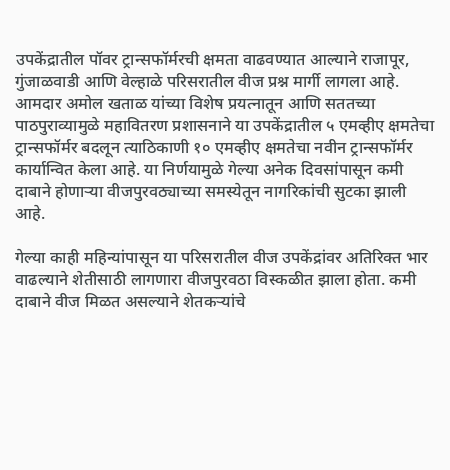उपकेंद्रातील पॉवर ट्रान्सफॉर्मरची क्षमता वाढवण्यात आल्याने राजापूर, गुंजाळवाडी आणि वेल्हाळे परिसरातील वीज प्रश्न मार्गी लागला आहे. आमदार अमोल खताळ यांच्या विशेष प्रयत्नातून आणि सततच्या पाठपुराव्यामुळे महावितरण प्रशासनाने या उपकेंद्रातील ५ एमव्हीए क्षमतेचा ट्रान्सफॉर्मर बदलून त्याठिकाणी १० एमव्हीए क्षमतेचा नवीन ट्रान्सफॉर्मर कार्यान्वित केला आहे. या निर्णयामुळे गेल्या अनेक दिवसांपासून कमी दाबाने होणाऱ्या वीजपुरवठ्याच्या समस्येतून नागरिकांची सुटका झाली आहे.

गेल्या काही महिन्यांपासून या परिसरातील वीज उपकेंद्रांवर अतिरिक्त भार वाढल्याने शेतीसाठी लागणारा वीजपुरवठा विस्कळीत झाला होता. कमी दाबाने वीज मिळत असल्याने शेतकऱ्यांचे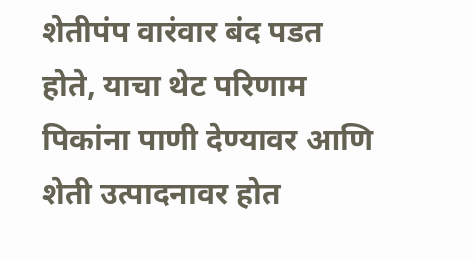शेतीपंप वारंवार बंद पडत होते, याचा थेट परिणाम पिकांना पाणी देण्यावर आणि शेती उत्पादनावर होत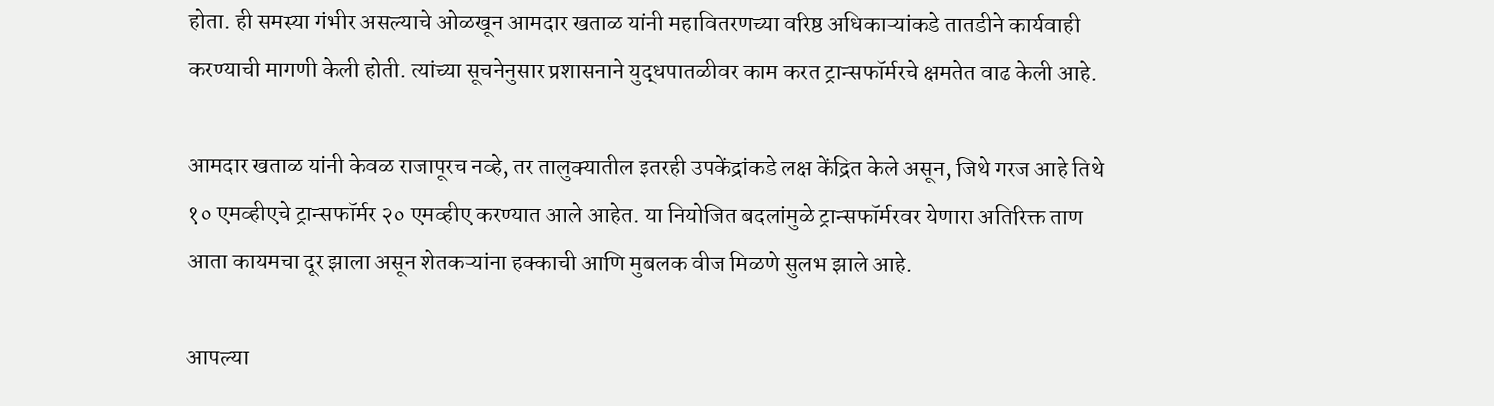होता. ही समस्या गंभीर असल्याचे ओळखून आमदार खताळ यांनी महावितरणच्या वरिष्ठ अधिकाऱ्यांकडे तातडीने कार्यवाही करण्याची मागणी केली होती. त्यांच्या सूचनेनुसार प्रशासनाने युद्धपातळीवर काम करत ट्रान्सफॉर्मरचे क्षमतेत वाढ केली आहे.

आमदार खताळ यांनी केवळ राजापूरच नव्हे, तर तालुक्यातील इतरही उपकेंद्रांकडे लक्ष केंद्रित केले असून, जिथे गरज आहे तिथे १० एमव्हीएचे ट्रान्सफॉर्मर २० एमव्हीए करण्यात आले आहेत. या नियोजित बदलांमुळे ट्रान्सफॉर्मरवर येणारा अतिरिक्त ताण आता कायमचा दूर झाला असून शेतकऱ्यांना हक्काची आणि मुबलक वीज मिळणे सुलभ झाले आहे.

आपल्या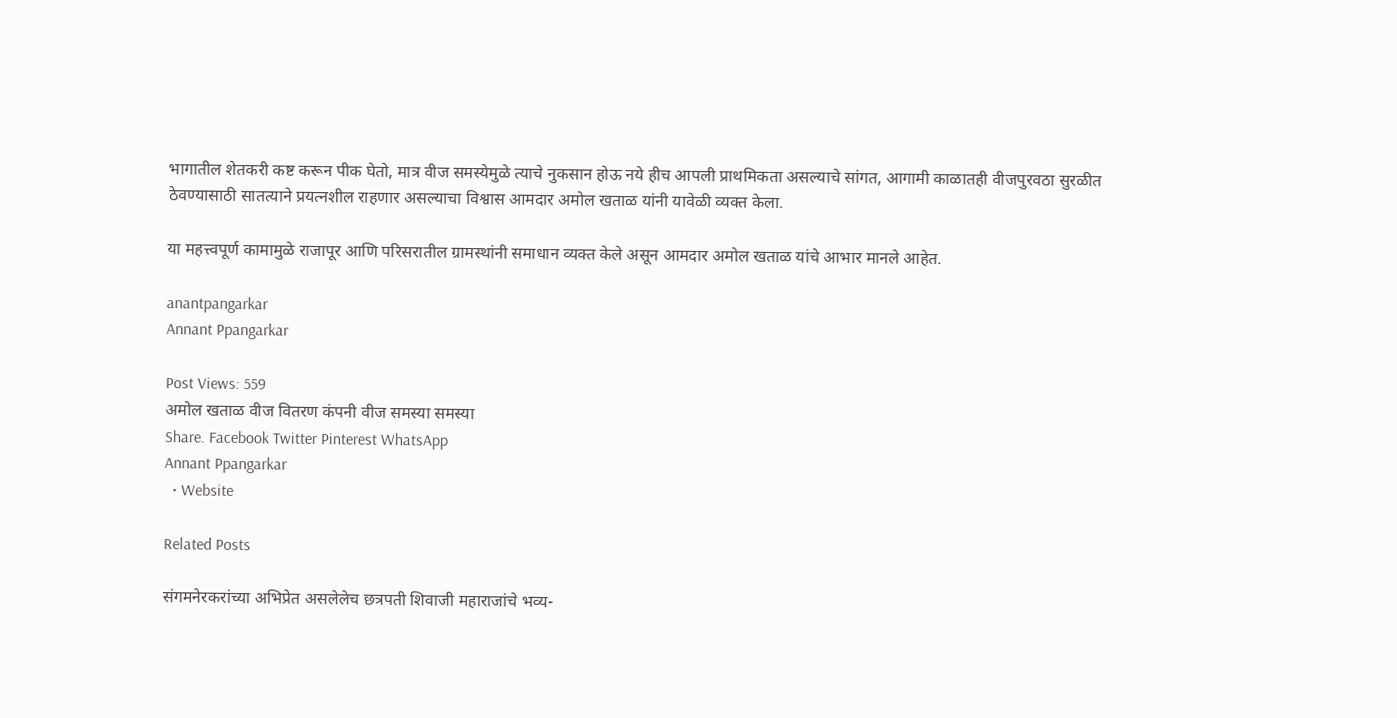भागातील शेतकरी कष्ट करून पीक घेतो, मात्र वीज समस्येमुळे त्याचे नुकसान होऊ नये हीच आपली प्राथमिकता असल्याचे सांगत, आगामी काळातही वीजपुरवठा सुरळीत ठेवण्यासाठी सातत्याने प्रयत्नशील राहणार असल्याचा विश्वास आमदार अमोल खताळ यांनी यावेळी व्यक्त केला.

या महत्त्वपूर्ण कामामुळे राजापूर आणि परिसरातील ग्रामस्थांनी समाधान व्यक्त केले असून आमदार अमोल खताळ यांचे आभार मानले आहेत.

anantpangarkar
Annant Ppangarkar

Post Views: 559
अमोल खताळ वीज वितरण कंपनी वीज समस्या समस्या
Share. Facebook Twitter Pinterest WhatsApp
Annant Ppangarkar
  • Website

Related Posts

संगमनेरकरांच्या अभिप्रेत असलेलेच छत्रपती शिवाजी महाराजांचे भव्य-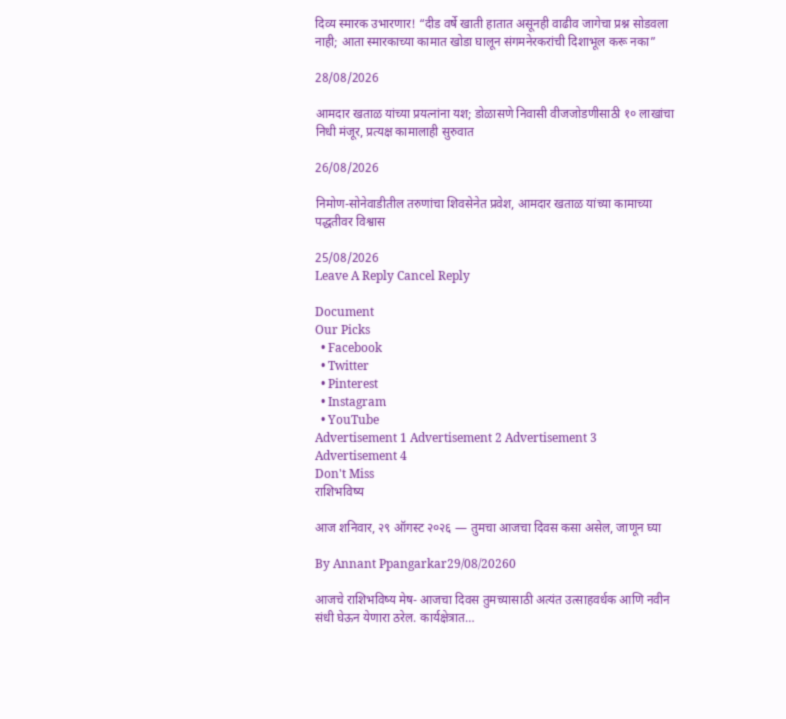दिव्य स्मारक उभारणार! “दीड वर्षे खाती हातात असूनही वाढीव जागेचा प्रश्न सोडवला नाही; आता स्मारकाच्या कामात खोडा घालून संगमनेरकरांची दिशाभूल करू नका”

28/08/2026

आमदार खताळ यांच्या प्रयत्नांना यश; डोळासणे निवासी वीजजोडणीसाठी १० लाखांचा निधी मंजूर, प्रत्यक्ष कामालाही सुरुवात

26/08/2026

निमोण-सोनेवाडीतील तरुणांचा शिवसेनेत प्रवेश, आमदार खताळ यांच्या कामाच्या पद्धतीवर विश्वास

25/08/2026
Leave A Reply Cancel Reply

Document
Our Picks
  • Facebook
  • Twitter
  • Pinterest
  • Instagram
  • YouTube
Advertisement 1 Advertisement 2 Advertisement 3 Advertisement 4
Don't Miss
राशिभविष्य

आज शनिवार, २९ ऑगस्ट २०२६ — तुमचा आजचा दिवस कसा असेल, जाणून घ्या

By Annant Ppangarkar29/08/20260

आजचे राशिभविष्य मेष- आजचा दिवस तुमच्यासाठी अत्यंत उत्साहवर्धक आणि नवीन संधी घेऊन येणारा ठरेल. कार्यक्षेत्रात…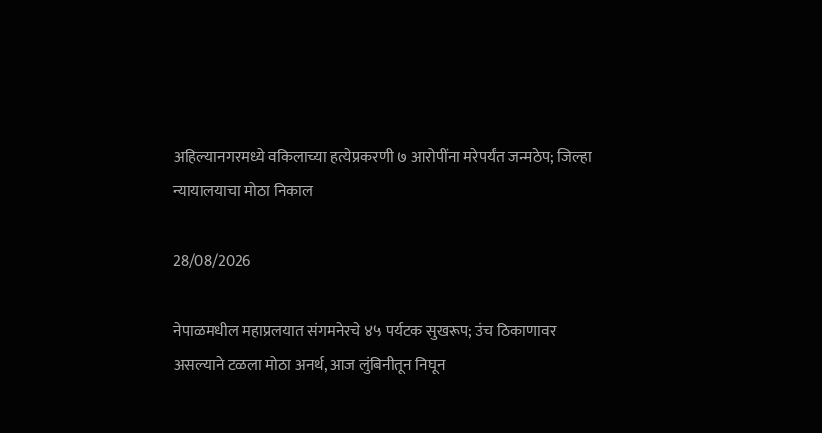अहिल्यानगरमध्ये वकिलाच्या हत्येप्रकरणी ७ आरोपींना मरेपर्यंत जन्मठेप; जिल्हा न्यायालयाचा मोठा निकाल

28/08/2026

नेपाळमधील महाप्रलयात संगमनेरचे ४५ पर्यटक सुखरूप; उंच ठिकाणावर असल्याने टळला मोठा अनर्थ, आज लुंबिनीतून निघून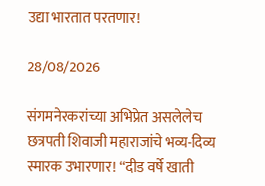उद्या भारतात परतणार!

28/08/2026

संगमनेरकरांच्या अभिप्रेत असलेलेच छत्रपती शिवाजी महाराजांचे भव्य-दिव्य स्मारक उभारणार! “दीड वर्षे खाती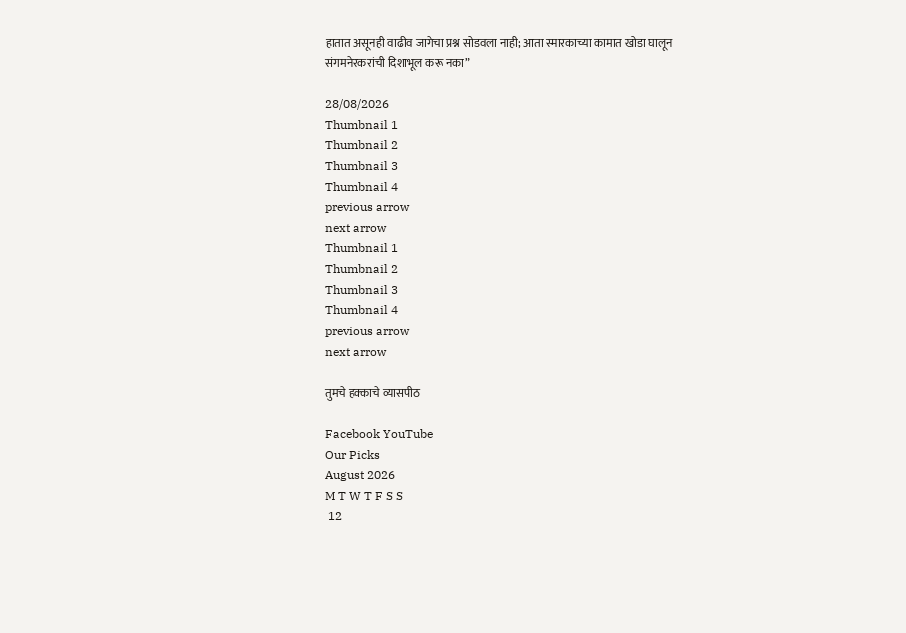हातात असूनही वाढीव जागेचा प्रश्न सोडवला नाही; आता स्मारकाच्या कामात खोडा घालून संगमनेरकरांची दिशाभूल करू नका”

28/08/2026
Thumbnail 1
Thumbnail 2
Thumbnail 3
Thumbnail 4
previous arrow
next arrow
Thumbnail 1
Thumbnail 2
Thumbnail 3
Thumbnail 4
previous arrow
next arrow

तुमचे हक्काचे व्यासपीठ

Facebook YouTube
Our Picks
August 2026
M T W T F S S
 12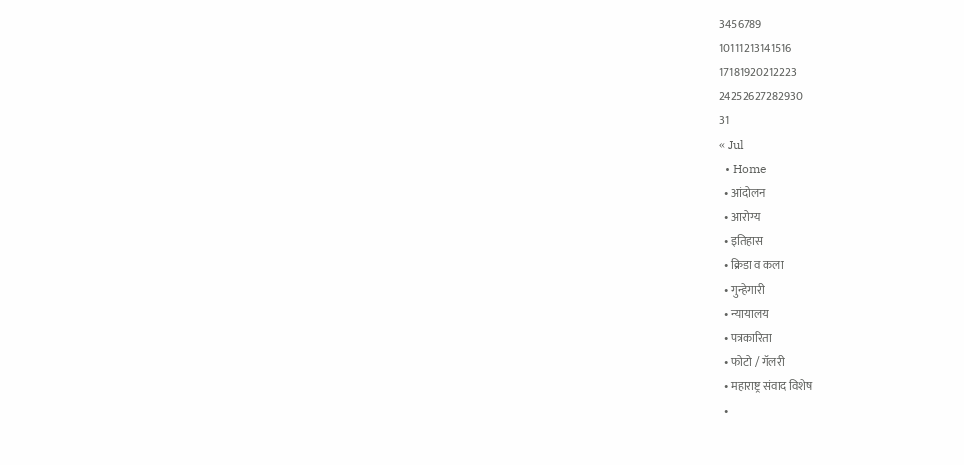3456789
10111213141516
17181920212223
24252627282930
31
« Jul
  • Home
  • आंदोलन
  • आरोग्य
  • इतिहास
  • क्रिडा व कला
  • गुन्हेगारी
  • न्यायालय
  • पत्रकारिता
  • फोटो / गॅलरी
  • महाराष्ट्र संवाद विशेष
  •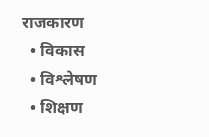राजकारण
  • विकास
  • विश्लेषण
  • शिक्षण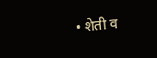• शेती व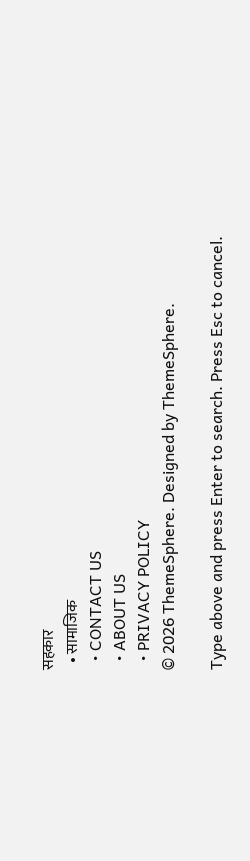सहकार
  • सामाजिक
  • CONTACT US
  • ABOUT US
  • PRIVACY POLICY
© 2026 ThemeSphere. Designed by ThemeSphere.

Type above and press Enter to search. Press Esc to cancel.